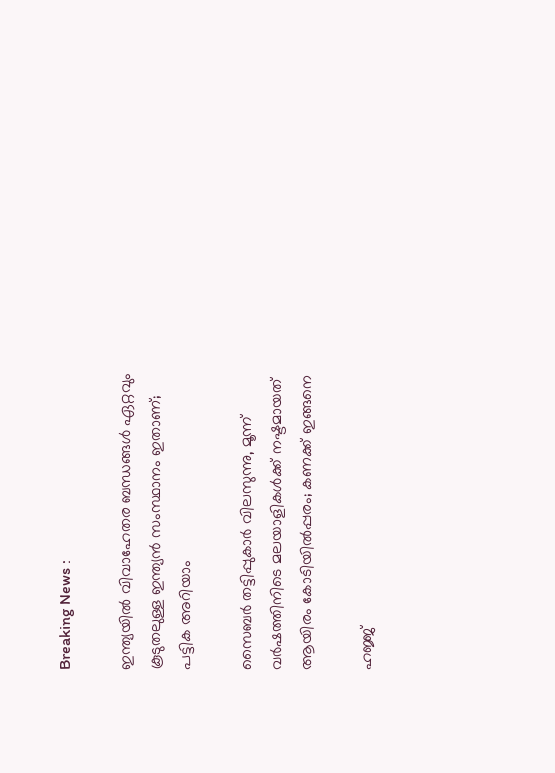Breaking News :

ഇന്ത്യയില്‍ വിവാഹേതര ബന്ധങ്ങള്‍ ഏറ്റവും കൂടുതലുള്ള ഇന്ത്യന്‍ സംസ്ഥാനം ഇതാണ്; പട്ടിക അറിയാം

സൈബര്‍ തട്ടിപ്പുകാര്‍ വിലസുന്നു, മൂന്ന് വര്‍ഷത്തിനിടെ മലയാളികള്‍ക്ക് നഷ്ടമായത് ആയിരം കോടിയില്‍പ്പരം; കണക്ക് ഇങ്ങനെ

ഹജ്ജ്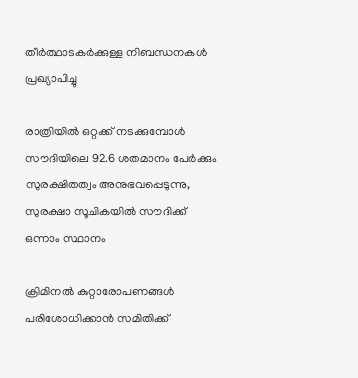തീർത്ഥാടകർക്കുള്ള നിബന്ധനകൾ പ്രഖ്യാപിച്ചു

രാത്രിയിൽ ഒറ്റക്ക് നടക്കുമ്പോൾ സൗദിയിലെ 92.6 ശതമാനം പേർക്കും സുരക്ഷിതത്വം അനുഭവപ്പെടുന്നു, സുരക്ഷാ സൂചികയിൽ സൗദിക്ക് ഒന്നാം സ്ഥാനം

ക്രിമിനല്‍ കുറ്റാരോപണങ്ങള്‍ പരിശോധിക്കാന്‍ സമിതിക്ക്‌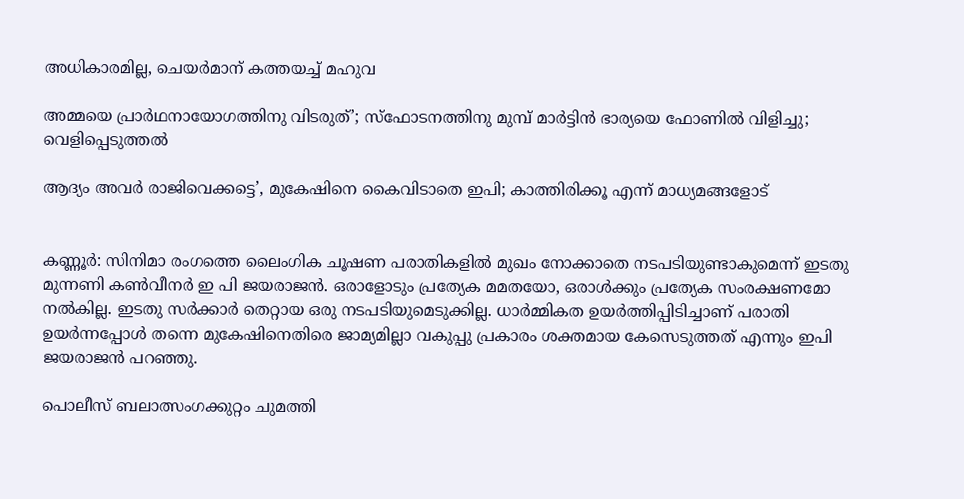അധികാരമില്ല, ചെയര്‍മാന്‌ കത്തയച്ച് മഹുവ

അമ്മയെ പ്രാര്‍ഥനായോഗത്തിനു വിടരുത്’; സ്‌ഫോടനത്തിനു മുമ്പ് മാര്‍ട്ടിന്‍ ഭാര്യയെ ഫോണില്‍ വിളിച്ചു; വെളിപ്പെടുത്തല്‍

ആദ്യം അവര്‍ രാജിവെക്കട്ടെ’, മുകേഷിനെ കൈവിടാതെ ഇപി; കാത്തിരിക്കൂ എന്ന് മാധ്യമങ്ങളോട്


കണ്ണൂര്‍: സിനിമാ രംഗത്തെ ലൈംഗിക ചൂഷണ പരാതികളില്‍ മുഖം നോക്കാതെ നടപടിയുണ്ടാകുമെന്ന് ഇടതു മുന്നണി കണ്‍വീനര്‍ ഇ പി ജയരാജന്‍. ഒരാളോടും പ്രത്യേക മമതയോ, ഒരാള്‍ക്കും പ്രത്യേക സംരക്ഷണമോ നല്‍കില്ല. ഇടതു സര്‍ക്കാര്‍ തെറ്റായ ഒരു നടപടിയുമെടുക്കില്ല. ധാര്‍മ്മികത ഉയര്‍ത്തിപ്പിടിച്ചാണ് പരാതി ഉയര്‍ന്നപ്പോള്‍ തന്നെ മുകേഷിനെതിരെ ജാമ്യമില്ലാ വകുപ്പു പ്രകാരം ശക്തമായ കേസെടുത്തത് എന്നും ഇപി ജയരാജന്‍ പറഞ്ഞു.

പൊലീസ് ബലാത്സംഗക്കുറ്റം ചുമത്തി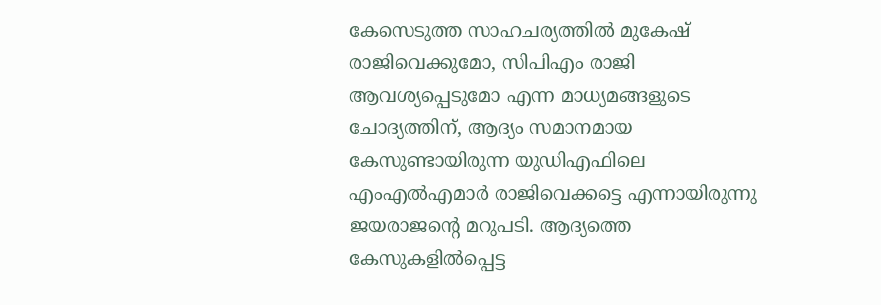കേസെടുത്ത സാഹചര്യത്തില്‍ മുകേഷ് രാജിവെക്കുമോ, സിപിഎം രാജി ആവശ്യപ്പെടുമോ എന്ന മാധ്യമങ്ങളുടെ ചോദ്യത്തിന്, ആദ്യം സമാനമായ കേസുണ്ടായിരുന്ന യുഡിഎഫിലെ എംഎല്‍എമാര്‍ രാജിവെക്കട്ടെ എന്നായിരുന്നു ജയരാജന്റെ മറുപടി. ആദ്യത്തെ കേസുകളില്‍പ്പെട്ട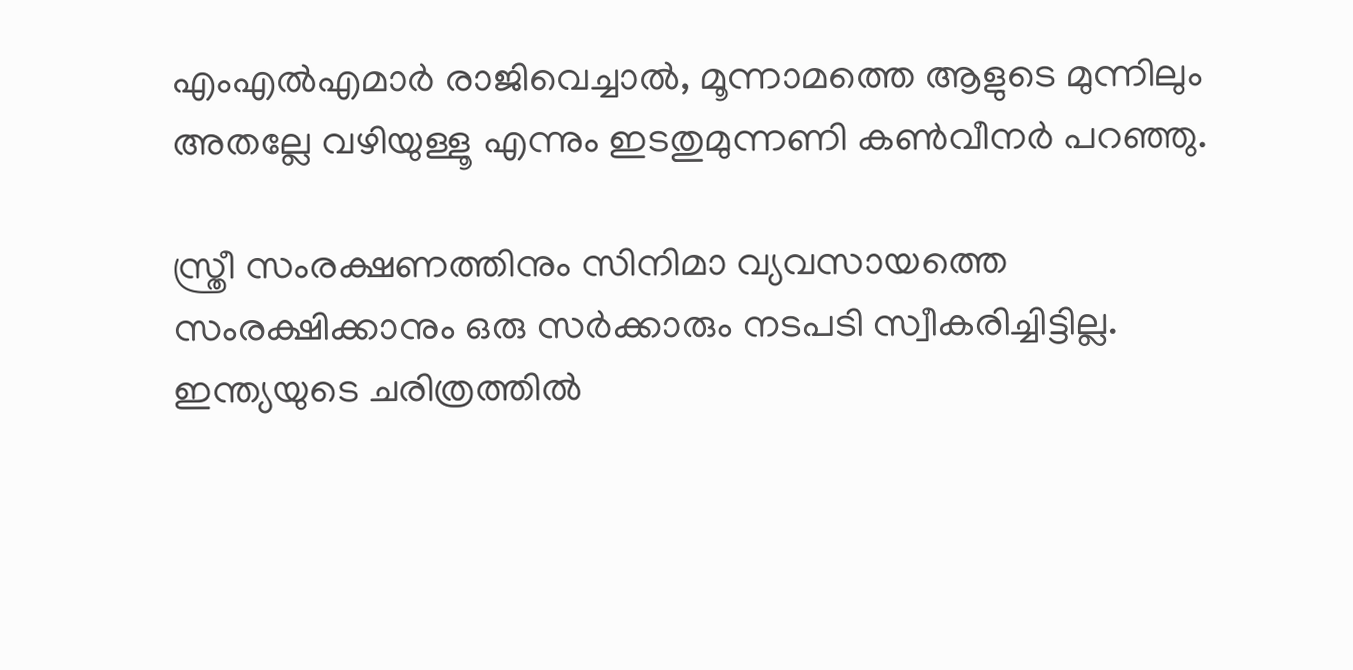എംഎല്‍എമാര്‍ രാജിവെച്ചാല്‍, മൂന്നാമത്തെ ആളുടെ മുന്നിലും അതല്ലേ വഴിയുള്ളൂ എന്നും ഇടതുമുന്നണി കണ്‍വീനര്‍ പറഞ്ഞു.

സ്ത്രീ സംരക്ഷണത്തിനും സിനിമാ വ്യവസായത്തെ സംരക്ഷിക്കാനും ഒരു സര്‍ക്കാരും നടപടി സ്വീകരിച്ചിട്ടില്ല. ഇന്ത്യയുടെ ചരിത്രത്തില്‍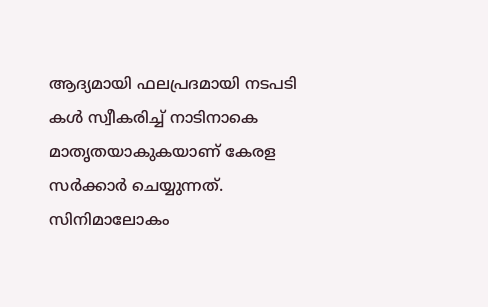ആദ്യമായി ഫലപ്രദമായി നടപടി കള്‍ സ്വീകരിച്ച് നാടിനാകെ മാതൃതയാകുകയാണ് കേരള സര്‍ക്കാര്‍ ചെയ്യുന്നത്. സിനിമാലോകം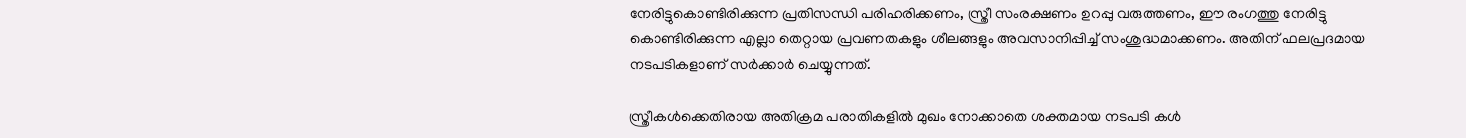നേരിട്ടുകൊണ്ടിരിക്കുന്ന പ്രതിസന്ധി പരിഹരിക്കണം, സ്ത്രീ സംരക്ഷണം ഉറപ്പു വരുത്തണം, ഈ രംഗത്തു നേരിട്ടു കൊണ്ടിരിക്കുന്ന എല്ലാ തെറ്റായ പ്രവണതകളും ശീലങ്ങളും അവസാനിപ്പിച്ച് സംശുദ്ധമാക്കണം. അതിന് ഫലപ്രദമായ നടപടികളാണ് സര്‍ക്കാര്‍ ചെയ്യുന്നത്.

സ്ത്രീകള്‍ക്കെതിരായ അതിക്രമ പരാതികളില്‍ മുഖം നോക്കാതെ ശക്തമായ നടപടി കള്‍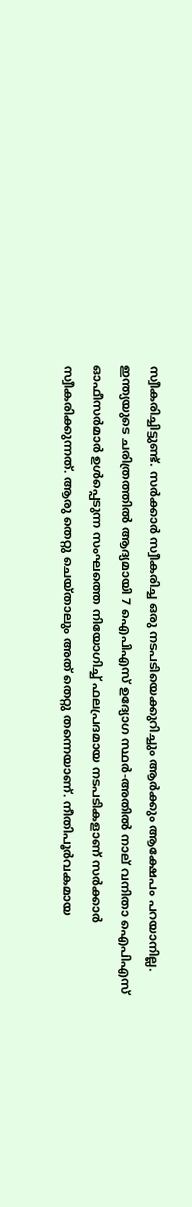സ്വീകരിച്ചിട്ടുണ്ട്. സര്‍ക്കാര്‍ സ്വീകരിച്ച ഒരു നടപടിയെക്കുറിച്ചും ആര്‍ക്കും ആക്ഷേപം പറയാനില്ല. ഇന്ത്യയുടെ ചരിത്രത്തില്‍ ആദ്യമായി 7 ഐപിഎസ് ഉദ്യോഗ സ്ഥര്‍-അതില്‍ നാല് വനിതാ ഐപിഎസ് ഓഫീസര്‍മാര്‍ ഉള്‍പ്പെടുന്ന സംഘത്തെ നിയോഗിച്ച് ഫലപ്രദമായ നടപടികളാണ് സര്‍ക്കാര്‍ സ്വീകരിക്കുന്നത്. ആരു തെറ്റു ചെയ്താലും അത് തെറ്റു തന്നെയാണ്. നീതിപൂര്‍വകമായ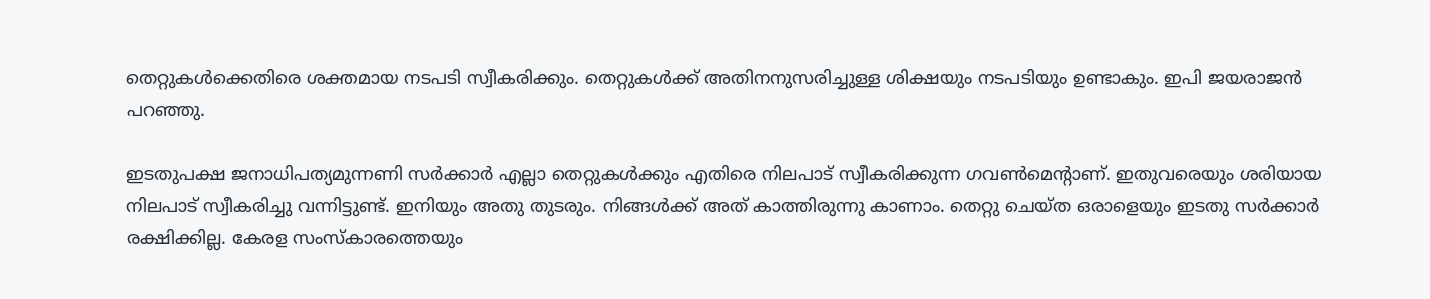തെറ്റുകള്‍ക്കെതിരെ ശക്തമായ നടപടി സ്വീകരിക്കും. തെറ്റുകള്‍ക്ക് അതിനനുസരിച്ചുള്ള ശിക്ഷയും നടപടിയും ഉണ്ടാകും. ഇപി ജയരാജന്‍ പറഞ്ഞു.

ഇടതുപക്ഷ ജനാധിപത്യമുന്നണി സര്‍ക്കാര്‍ എല്ലാ തെറ്റുകള്‍ക്കും എതിരെ നിലപാട് സ്വീകരിക്കുന്ന ഗവണ്‍മെന്റാണ്. ഇതുവരെയും ശരിയായ നിലപാട് സ്വീകരിച്ചു വന്നിട്ടുണ്ട്. ഇനിയും അതു തുടരും. നിങ്ങള്‍ക്ക് അത് കാത്തിരുന്നു കാണാം. തെറ്റു ചെയ്ത ഒരാളെയും ഇടതു സര്‍ക്കാര്‍ രക്ഷിക്കില്ല. കേരള സംസ്‌കാരത്തെയും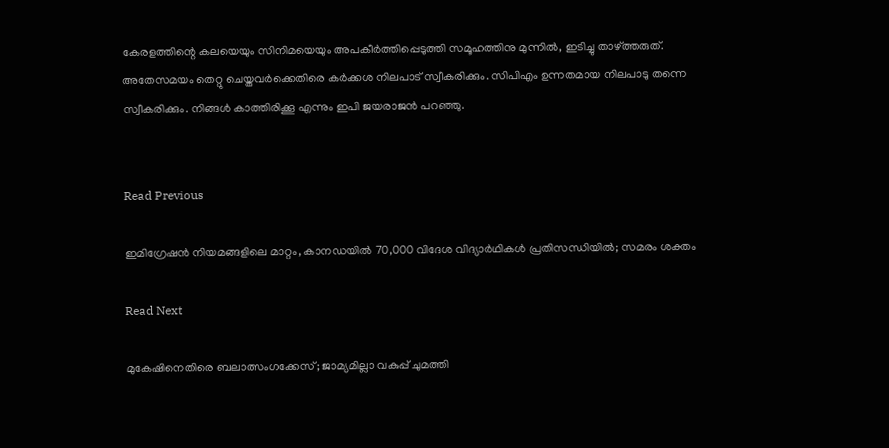കേരളത്തിന്റെ കലയെയും സിനിമയെയും അപകീര്‍ത്തിപ്പെടുത്തി സമൂഹത്തിനു മുന്നില്‍, ഇടിച്ചു താഴ്ത്തരുത്. അതേസമയം തെറ്റു ചെയ്തവര്‍ക്കെതിരെ കര്‍ക്കശ നിലപാട് സ്വീകരിക്കും. സിപിഎം ഉന്നതമായ നിലപാടു തന്നെ സ്വീകരിക്കും. നിങ്ങള്‍ കാത്തിരിക്കൂ എന്നും ഇപി ജയരാജന്‍ പറഞ്ഞു.


Read Previous

ഇമിഗ്രേഷന്‍ നിയമങ്ങളിലെ മാറ്റം, കാനഡയില്‍ 70,000 വിദേശ വിദ്യാര്‍ഥികള്‍ പ്രതിസന്ധിയില്‍; സമരം ശക്തം

Read Next

മുകേഷിനെതിരെ ബലാത്സംഗക്കേസ്; ജാമ്യമില്ലാ വകുപ്പ് ചുമത്തി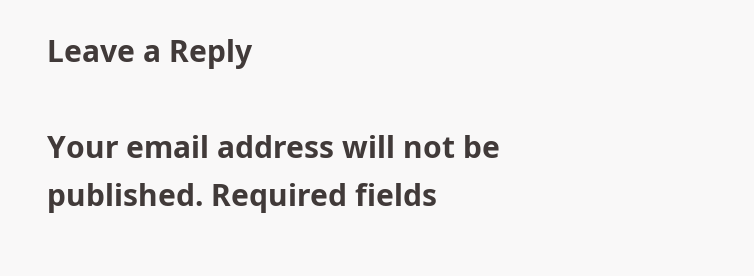Leave a Reply

Your email address will not be published. Required fields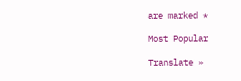are marked *

Most Popular

Translate »